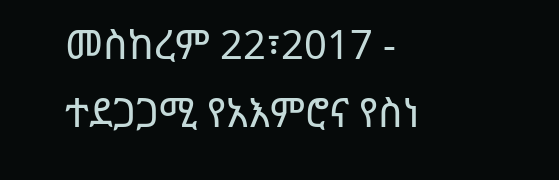መስከረም 22፣2017 - ተደጋጋሚ የአእምሮና የስነ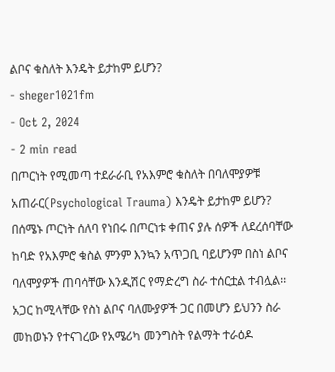ልቦና ቁስለት እንዴት ይታከም ይሆን?
- sheger1021fm
- Oct 2, 2024
- 2 min read
በጦርነት የሚመጣ ተደራራቢ የአእምሮ ቁስለት በባለሞያዎቹ አጠራር(Psychological Trauma) እንዴት ይታከም ይሆን?
በሰሜኑ ጦርነት ሰለባ የነበሩ በጦርነቱ ቀጠና ያሉ ሰዎች ለደረሰባቸው ከባድ የአእምሮ ቁስል ምንም እንኳን አጥጋቢ ባይሆንም በስነ ልቦና ባለሞያዎች ጠባሳቸው እንዲሽር የማድረግ ስራ ተሰርቷል ተብሏል፡፡
አጋር ከሚላቸው የስነ ልቦና ባለሙያዎች ጋር በመሆን ይህንን ስራ መከወኑን የተናገረው የአሜሪካ መንግስት የልማት ተራዕዶ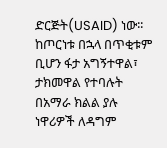ድርጅት(USAID) ነው፡፡
ከጦርነቱ በኋላ በጥቂቱም ቢሆን ፋታ አግኝተዋል፣ ታክመዋል የተባሉት በአማራ ክልል ያሉ ነዋሪዎች ለዳግም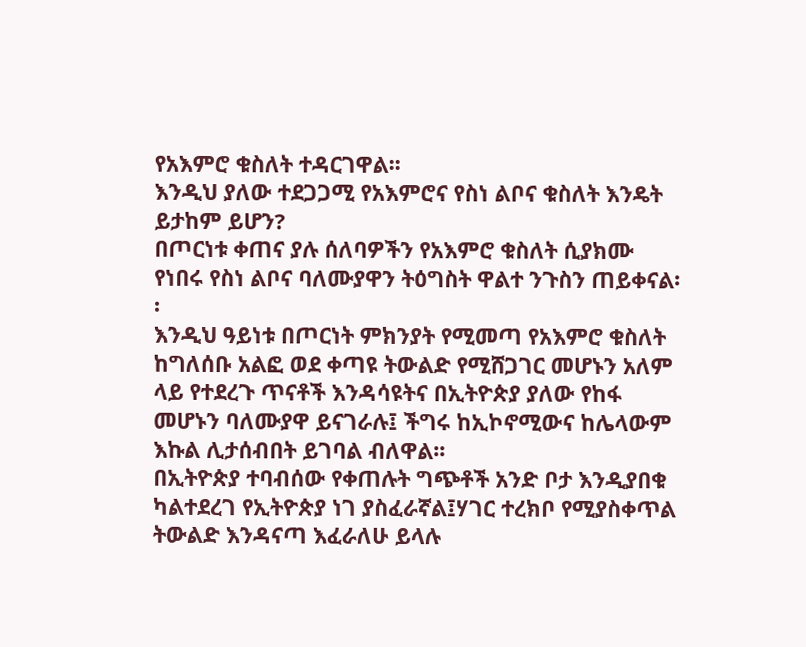የአእምሮ ቁስለት ተዳርገዋል፡፡
እንዲህ ያለው ተደጋጋሚ የአእምሮና የስነ ልቦና ቁስለት እንዴት ይታከም ይሆን?
በጦርነቱ ቀጠና ያሉ ሰለባዎችን የአእምሮ ቁስለት ሲያክሙ የነበሩ የስነ ልቦና ባለሙያዋን ትዕግስት ዋልተ ንጉስን ጠይቀናል፡፡
እንዲህ ዓይነቱ በጦርነት ምክንያት የሚመጣ የአእምሮ ቁስለት ከግለሰቡ አልፎ ወደ ቀጣዩ ትውልድ የሚሸጋገር መሆኑን አለም ላይ የተደረጉ ጥናቶች እንዳሳዩትና በኢትዮጵያ ያለው የከፋ መሆኑን ባለሙያዋ ይናገራሉ፤ ችግሩ ከኢኮኖሚውና ከሌላውም እኩል ሊታሰብበት ይገባል ብለዋል፡፡
በኢትዮጵያ ተባብሰው የቀጠሉት ግጭቶች አንድ ቦታ እንዲያበቁ ካልተደረገ የኢትዮጵያ ነገ ያስፈራኛል፤ሃገር ተረክቦ የሚያስቀጥል ትውልድ እንዳናጣ እፈራለሁ ይላሉ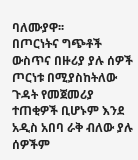ባለሙያዋ፡፡
በጦርነትና ግጭቶች ውስጥና በዙሪያ ያሉ ሰዎች ጦርነቱ በሚያስከትለው ጉዳት የመጀመሪያ ተጠቂዎች ቢሆኑም እንደ አዲስ አበባ ራቅ ብለው ያሉ ሰዎችም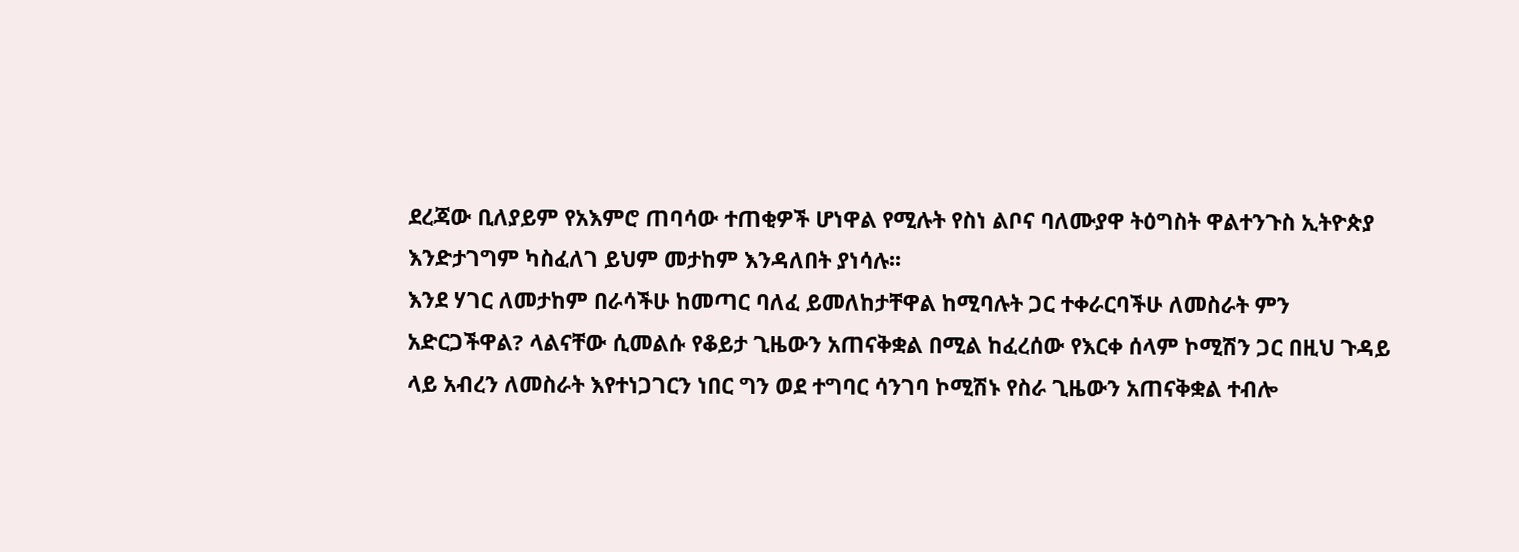ደረጃው ቢለያይም የአእምሮ ጠባሳው ተጠቂዎች ሆነዋል የሚሉት የስነ ልቦና ባለሙያዋ ትዕግስት ዋልተንጉስ ኢትዮጵያ እንድታገግም ካስፈለገ ይህም መታከም እንዳለበት ያነሳሉ፡፡
እንደ ሃገር ለመታከም በራሳችሁ ከመጣር ባለፈ ይመለከታቸዋል ከሚባሉት ጋር ተቀራርባችሁ ለመስራት ምን አድርጋችዋል? ላልናቸው ሲመልሱ የቆይታ ጊዜውን አጠናቅቋል በሚል ከፈረሰው የእርቀ ሰላም ኮሚሽን ጋር በዚህ ጉዳይ ላይ አብረን ለመስራት እየተነጋገርን ነበር ግን ወደ ተግባር ሳንገባ ኮሚሽኑ የስራ ጊዜውን አጠናቅቋል ተብሎ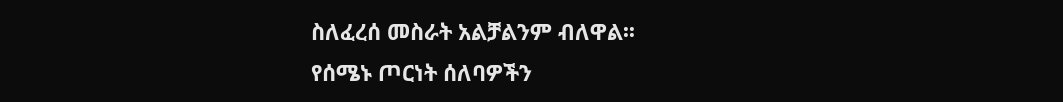ስለፈረሰ መስራት አልቻልንም ብለዋል፡፡
የሰሜኑ ጦርነት ሰለባዎችን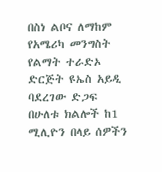በስነ ልቦና ለማከም የአሜሪካ መንግስት የልማት ተራድኦ ድርጅት ዩኤስ አይዲ ባደረገው ድጋፍ በሁለቱ ክልሎች ከ1 ሚሊዮን በላይ ሰዎችን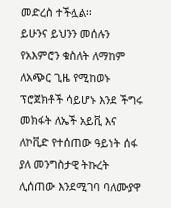መድረስ ተችሏል፡፡
ይሁንና ይህንን መሰሉን የአእምሮን ቁስለት ለማከም ለአጭር ጊዜ የሚከወኑ ፕሮጀክቶች ሳይሆኑ እንደ ችግሩ መክፋት ለኤች አይቪ እና ለኮቪድ የተሰጠው ዓይነት ሰፋ ያለ መንግስታዊ ትኩረት ሊሰጠው እንደሚገባ ባለሙያዋ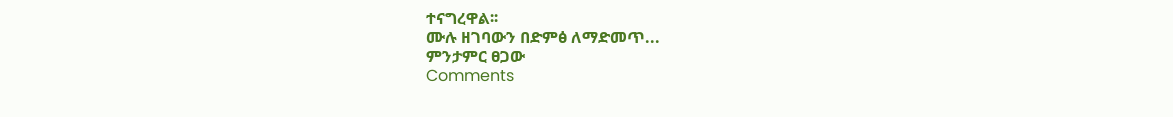ተናግረዋል፡፡
ሙሉ ዘገባውን በድምፅ ለማድመጥ...
ምንታምር ፀጋው
Comments